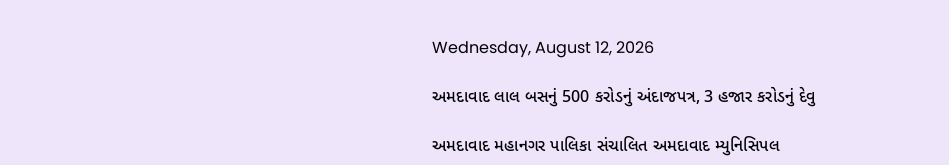Wednesday, August 12, 2026

અમદાવાદ લાલ બસનું 500 કરોડનું અંદાજપત્ર, 3 હજાર કરોડનું દેવુ

અમદાવાદ મહાનગર પાલિકા સંચાલિત અમદાવાદ મ્યુનિસિપલ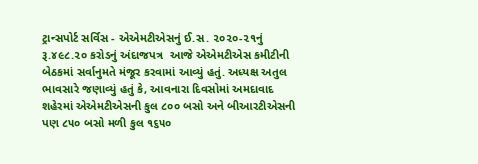ટ્રાન્સપોર્ટ સર્વિસ - એએમટીએસનું ઈ.સ. ૨૦૨૦-૨૧નું રૂ.૪૯૮.૨૦ કરોડનું અંદાજપત્ર  આજે એએમટીએસ કમીટીની બેઠકમાં સર્વાનુમતે મંજૂર કરવામાં આવ્યું હતું. અધ્યક્ષ અતુલ ભાવસારે જણાવ્યું હતું કે, આવનારા દિવસોમાં અમદાવાદ શહેરમાં એએમટીએસની કુલ ૮૦૦ બસો અને બીઆરટીએસની પણ ૮૫૦ બસો મળી કુલ ૧૬૫૦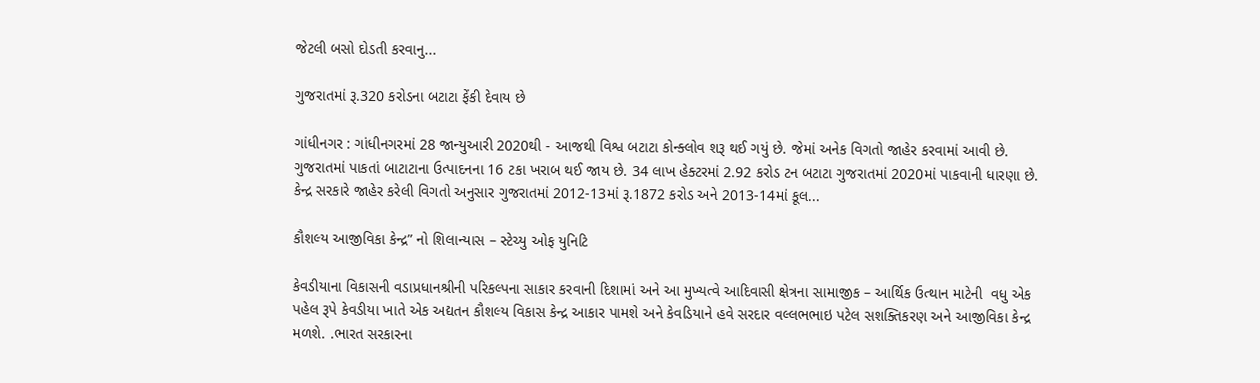જેટલી બસો દોડતી કરવાનુ...

ગુજરાતમાં રૂ.320 કરોડના બટાટા ફેંકી દેવાય છે

ગાંધીનગર : ગાંધીનગરમાં 28 જાન્યુઆરી 2020થી - આજથી વિશ્વ બટાટા કોન્ક્લોવ શરૂ થઈ ગયું છે. જેમાં અનેક વિગતો જાહેર કરવામાં આવી છે. ગુજરાતમાં પાકતાં બાટાટાના ઉત્પાદનના 16 ટકા ખરાબ થઈ જાય છે. 34 લાખ હેક્ટરમાં 2.92 કરોડ ટન બટાટા ગુજરાતમાં 2020માં પાકવાની ધારણા છે. કેન્દ્ર સરકારે જાહેર કરેલી વિગતો અનુસાર ગુજરાતમાં 2012-13માં રૂ.1872 કરોડ અને 2013-14માં કૂલ...

કૌશલ્ય આજીવિકા કેન્દ્ર” નો શિલાન્યાસ – સ્ટેચ્યુ ઓફ યુનિટિ

કેવડીયાના વિકાસની વડાપ્રધાનશ્રીની પરિકલ્પના સાકાર કરવાની દિશામાં અને આ મુખ્યત્વે આદિવાસી ક્ષેત્રના સામાજીક – આર્થિક ઉત્થાન માટેની  વધુ એક પહેલ રૂપે કેવડીયા ખાતે એક અદ્યતન કૌશલ્ય વિકાસ કેન્દ્ર આકાર પામશે અને કેવડિયાને હવે સરદાર વલ્લભભાઇ પટેલ સશક્તિકરણ અને આજીવિકા કેન્દ્ર મળશે. .ભારત સરકારના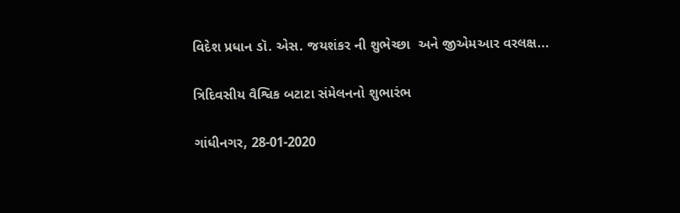વિદેશ પ્રધાન ડૉ. એસ. જયશંકર ની શુભેચ્છા  અને જીએમઆર વરલક્ષ...

ત્રિદિવસીય વૈશ્વિક બટાટા સંમેલનનો શુભારંભ

ગાંધીનગર, 28-01-2020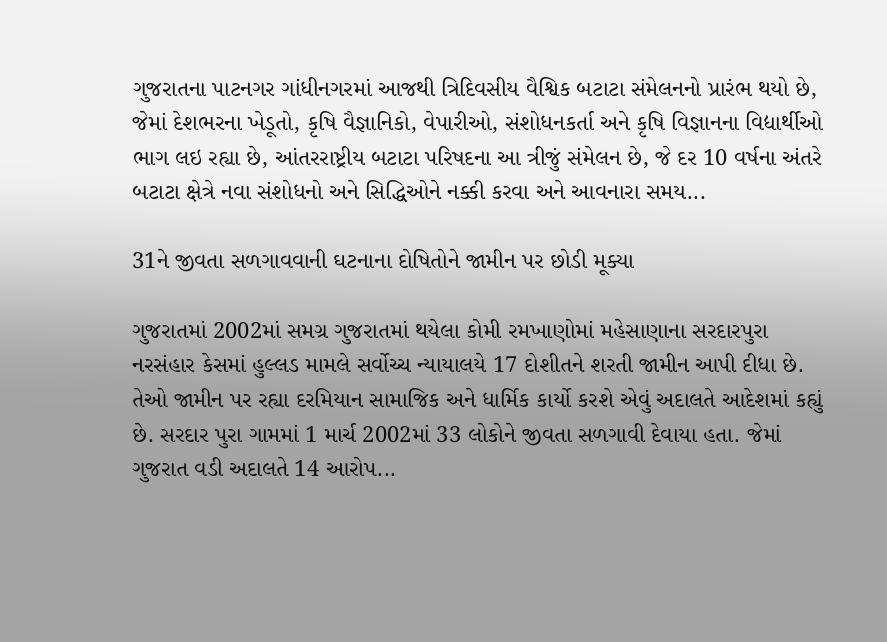ગુજરાતના પાટનગર ગાંધીનગરમાં આજથી ત્રિદિવસીય વૈશ્વિક બટાટા સંમેલનનો પ્રારંભ થયો છે, જેમાં દેશભરના ખેડૂતો, કૃષિ વૈજ્ઞાનિકો, વેપારીઓ, સંશોધનકર્તા અને કૃષિ વિજ્ઞાનના વિદ્યાર્થીઓ ભાગ લઇ રહ્યા છે, આંતરરાષ્ટ્રીય બટાટા પરિષદના આ ત્રીજું સંમેલન છે, જે દર 10 વર્ષના અંતરે બટાટા ક્ષેત્રે નવા સંશોધનો અને સિદ્ધિઓને નક્કી કરવા અને આવનારા સમય...

31ને જીવતા સળગાવવાની ઘટનાના દોષિતોને જામીન પર છોડી મૂક્યા

ગુજરાતમાં 2002માં સમગ્ર ગુજરાતમાં થયેલા કોમી રમખાણોમાં મહેસાણાના સરદારપુરા નરસંહાર કેસમાં હુલ્લડ મામલે સર્વોચ્ચ ન્યાયાલયે 17 દોશીતને શરતી જામીન આપી દીધા છે. તેઓ જામીન પર રહ્યા દરમિયાન સામાજિક અને ધાર્મિક કાર્યો કરશે એવું અદાલતે આદેશમાં કહ્યું છે. સરદાર પુરા ગામમાં 1 માર્ચ 2002માં 33 લોકોને જીવતા સળગાવી દેવાયા હતા. જેમાં ગુજરાત વડી અદાલતે 14 આરોપ...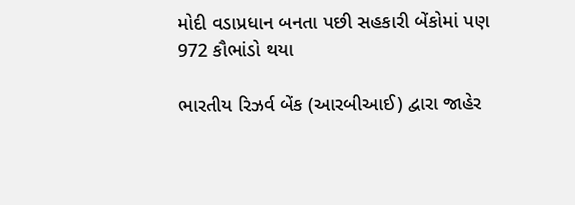મોદી વડાપ્રધાન બનતા પછી સહકારી બેંકોમાં પણ 972 કૌભાંડો થયા

ભારતીય રિઝર્વ બેંક (આરબીઆઈ) દ્વારા જાહેર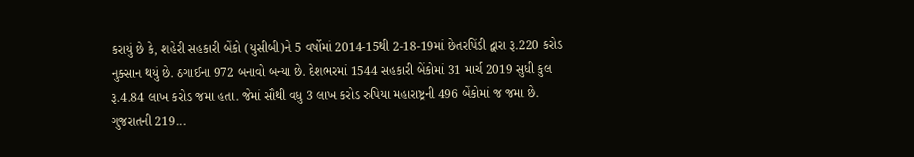કરાયું છે કે, શહેરી સહકારી બેંકો (યુસીબી)ને 5 વર્ષોમાં 2014-15થી 2-18-19માં છેતરપિંડી દ્વારા રૂ.220 કરોડ નુક્સાન થયું છે. ઠગાઈના 972 બનાવો બન્યા છે. દેશભરમાં 1544 સહકારી બેંકોમાં 31 માર્ચ 2019 સુધી કુલ રૂ.4.84 લાખ કરોડ જમા હતા. જેમાં સૌથી વધુ 3 લાખ કરોડ રુપિયા મહારાષ્ટ્રની 496 બેંકોમાં જ જમા છે. ગુજરાતની 219...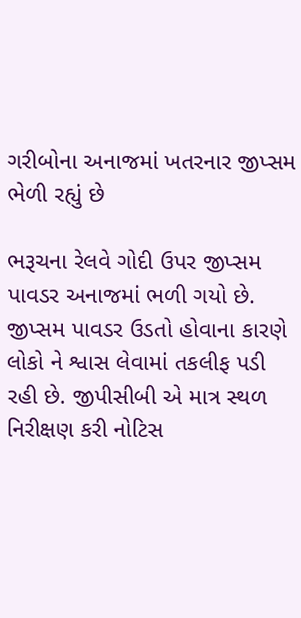ગરીબોના અનાજમાં ખતરનાર જીપ્સમ ભેળી રહ્યું છે

ભરૂચના રેલવે ગોદી ઉપર જીપ્સમ પાવડર અનાજમાં ભળી ગયો છે. જીપ્સમ પાવડર ઉડતો હોવાના કારણે લોકો ને શ્વાસ લેવામાં તકલીફ પડી રહી છે. જીપીસીબી એ માત્ર સ્થળ નિરીક્ષણ કરી નોટિસ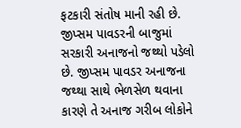ફટકારી સંતોષ માની રહી છે. જીપ્સમ પાવડરની બાજુમાં સરકારી અનાજનો જથ્થો પડેલો છે. જીપ્સમ પાવડર અનાજના જથ્થા સાથે ભેળસેળ થવાના કારણે તે અનાજ ગરીબ લોકોને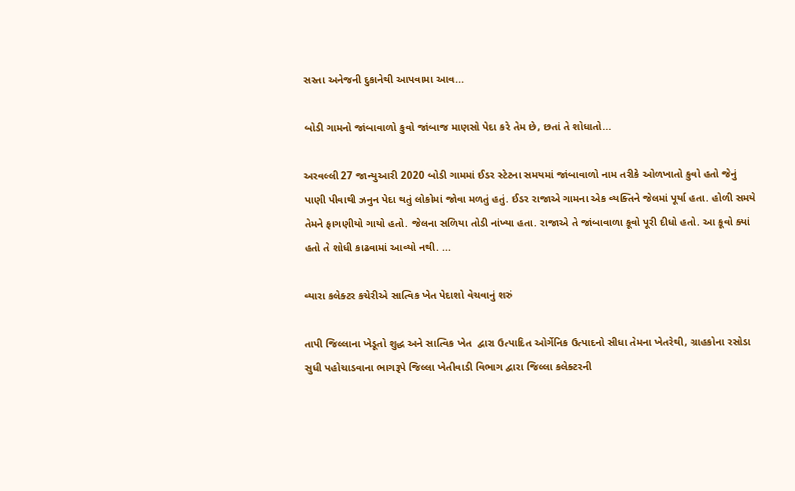સસ્તા અનેજની દુકાનેથી આપવામા આવ...

બોડી ગામનો જાંબાવાળો કુવો જાંબાજ માણસો પેદા કરે તેમ છે, છતાં તે શોધાતો...

અરવલ્લી 27 જાન્યુઆરી 2020 બોડી ગામમાં ઈડર સ્ટેટના સમયમાં જાંબાવાળો નામ તરીકે ઓળખાતો કુવો હતો જેનું પાણી પીવાથી ઝનુન પેદા થતું લોકોમાં જોવા મળતું હતું. ઈડર રાજાએ ગામના એક વ્યક્તિને જેલમાં પૂર્યા હતા. હોળી સમયે તેમને ફાગણીયો ગાયો હતો. જેલના સળિયા તોડી નાંખ્યા હતા. રાજાએ તે જાંબાવાળા કૂવો પૂરી દીધો હતો. આ કૂવો ક્યાં હતો તે શોધી કાઢવામાં આવ્યો નથી. ...

વ્યારા કલેક્ટર કચેરીએ સાત્વિક ખેત પેદાશો વેચવાનું શરું

તાપી જિલ્લાના ખેડૂતો શુદ્ધ અને સાત્વિક ખેત  દ્વારા ઉત્પાદિત ઓર્ગેનિક ઉત્પાદનો સીધા તેમના ખેતરેથી, ગ્રાહકોના રસોડા સુધી પહોચાડવાના ભાગરૂપે જિલ્લા ખેતીવાડી વિભાગ દ્વારા જિલ્લા કલેક્ટરની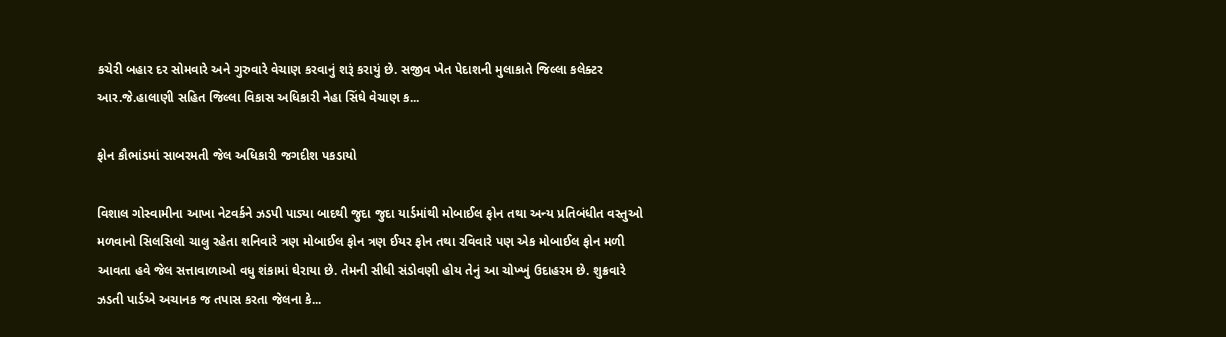કચેરી બહાર દર સોમવારે અને ગુરુવારે વેચાણ કરવાનું શરૂં કરાયું છે. સજીવ ખેત પેદાશની મુલાકાતે જિલ્લા કલેક્ટર આર.જે.હાલાણી સહિત જિલ્લા વિકાસ અધિકારી નેહા સિંઘે વેચાણ ક...

ફોન કૌભાંડમાં સાબરમતી જેલ અધિકારી જગદીશ પકડાયો

વિશાલ ગોસ્વામીના આખા નેટવર્કને ઝડપી પાડ્યા બાદથી જુદા જુદા યાર્ડમાંથી મોબાઈલ ફોન તથા અન્ય પ્રતિબંધીત વસ્તુઓ મળવાનો સિલસિલો ચાલુ રહેતા શનિવારે ત્રણ મોબાઈલ ફોન ત્રણ ઈયર ફોન તથા રવિવારે પણ એક મોબાઈલ ફોન મળી આવતા હવે જેલ સત્તાવાળાઓ વધુ શંકામાં ઘેરાયા છે. તેમની સીધી સંડોવણી હોય તેનું આ ચોખ્ખું ઉદાહરમ છે. શુક્રવારે ઝડતી પાર્ડએ અચાનક જ તપાસ કરતા જેલના કે...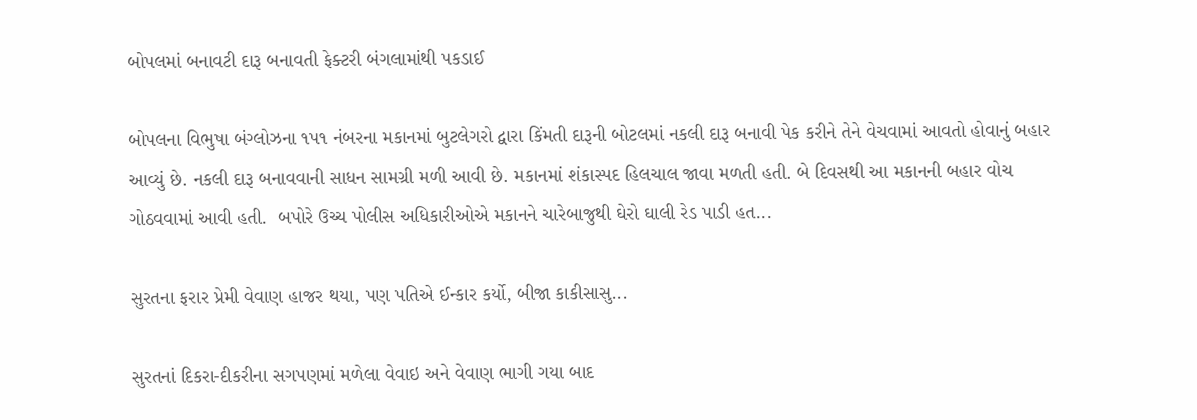બોપલમાં બનાવટી દારૂ બનાવતી ફેક્ટરી બંગલામાંથી પકડાઈ

બોપલના વિભુષા બંગ્લોઝના ૧પ૧ નંબરના મકાનમાં બુટલેગરો દ્વારા કિંમતી દારૂની બોટલમાં નકલી દારૂ બનાવી પેક કરીને તેને વેચવામાં આવતો હોવાનું બહાર આવ્યું છે. નકલી દારૂ બનાવવાની સાધન સામગ્રી મળી આવી છે. મકાનમાં શંકાસ્પદ હિલચાલ જાવા મળતી હતી. બે દિવસથી આ મકાનની બહાર વોચ ગોઠવવામાં આવી હતી.  બપોરે ઉચ્ચ પોલીસ અધિકારીઓએ મકાનને ચારેબાજુથી ઘેરો ઘાલી રેડ પાડી હત...

સુરતના ફરાર પ્રેમી વેવાણ હાજર થયા, પણ પતિએ ઈન્કાર કર્યો, બીજા કાકીસાસુ...

સુરતનાં દિકરા-દીકરીના સગપણમાં મળેલા વેવાઇ અને વેવાણ ભાગી ગયા બાદ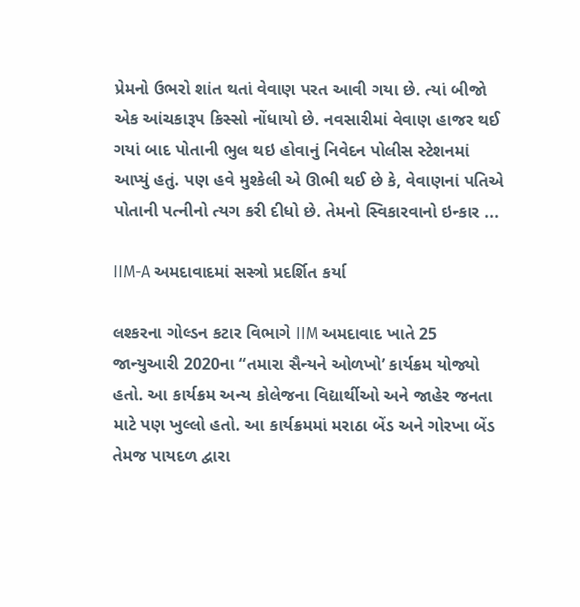પ્રેમનો ઉભરો શાંત થતાં વેવાણ પરત આવી ગયા છે. ત્યાં બીજો એક આંચકારૂપ કિસ્સો નોંધાયો છે. નવસારીમાં વેવાણ હાજર થઈ ગયાં બાદ પોતાની ભુલ થઇ હોવાનું નિવેદન પોલીસ સ્ટેશનમાં આપ્યું હતું. પણ હવે મુશ્કેલી એ ઊભી થઈ છે કે, વેવાણનાં પતિએ પોતાની પત્નીનો ત્યગ કરી દીધો છે. તેમનો સ્વિકારવાનો ઇન્કાર ...

IIM-A અમદાવાદમાં સસ્ત્રો પ્રદર્શિત કર્યા

લશ્કરના ગોલ્ડન કટાર વિભાગે IIM અમદાવાદ ખાતે 25 જાન્યુઆરી 2020ના “તમારા સૈન્યને ઓળખો’ કાર્યક્રમ યોજ્યો હતો. આ કાર્યક્રમ અન્ય કોલેજના વિદ્યાર્થીઓ અને જાહેર જનતા માટે પણ ખુલ્લો હતો. આ કાર્યક્રમમાં મરાઠા બેંડ અને ગોરખા બેંડ તેમજ પાયદળ દ્વારા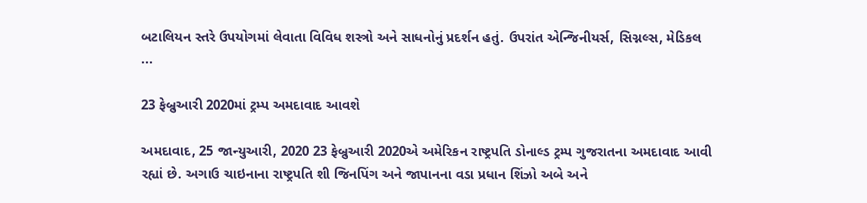બટાલિયન સ્તરે ઉપયોગમાં લેવાતા વિવિધ શસ્ત્રો અને સાધનોનું પ્રદર્શન હતું. ઉપરાંત એન્જિનીયર્સ, સિગ્નલ્સ, મેડિકલ ...

23 ફેબ્રુઆરી 2020માં ટ્રમ્પ અમદાવાદ આવશે

અમદાવાદ, 25 જાન્યુઆરી, 2020 23 ફેબ્રુઆરી 2020એ અમેરિકન રાષ્ટ્રપતિ ડોનાલ્ડ ટ્રમ્પ ગુજરાતના અમદાવાદ આવી રહ્યાં છે. અગાઉ ચાઇનાના રાષ્ટ્રપતિ શી જિનપિંગ અને જાપાનના વડા પ્રધાન શિંઝો અબે અને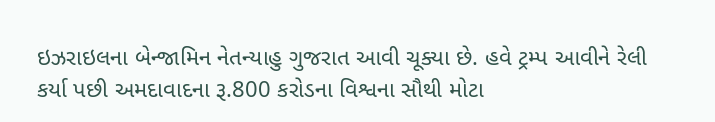ઇઝરાઇલના બેન્જામિન નેતન્યાહુ ગુજરાત આવી ચૂક્યા છે. હવે ટ્રમ્પ આવીને રેલી કર્યા પછી અમદાવાદના રૂ.800 કરોડના વિશ્વના સૌથી મોટા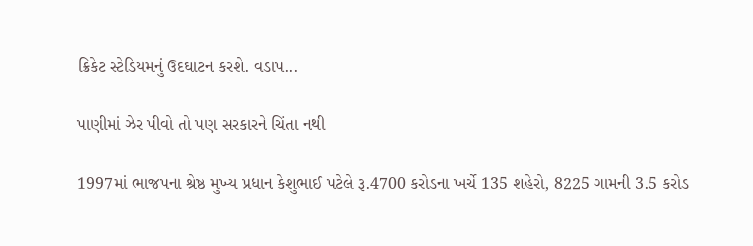ક્રિકેટ સ્ટેડિયમનું ઉદઘાટન કરશે. વડાપ...

પાણીમાં ઝેર પીવો તો પણ સરકારને ચિંતા નથી

1997માં ભાજપના શ્રેષ્ઠ મુખ્ય પ્રધાન કેશુભાઈ પટેલે રૂ.4700 કરોડના ખર્ચે 135 શહેરો, 8225 ગામની 3.5 કરોડ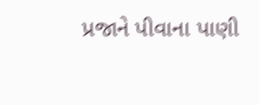પ્રજાને પીવાના પાણી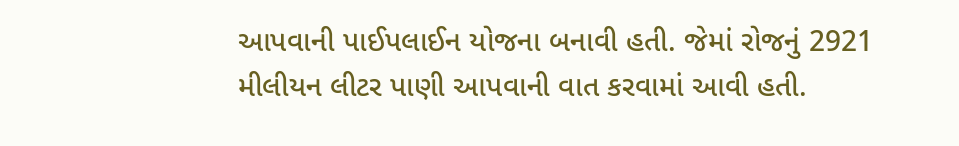આપવાની પાઈપલાઈન યોજના બનાવી હતી. જેમાં રોજનું 2921 મીલીયન લીટર પાણી આપવાની વાત કરવામાં આવી હતી.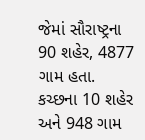જેમાં સૌરાષ્ટ્રના 90 શહેર, 4877 ગામ હતા. કચ્છના 10 શહેર અને 948 ગામ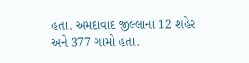હતા. અમદાવાદ જીલ્લાના 12 શહેર અને 377 ગામો હતા.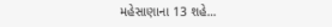મહેસાણાના 13 શહે...